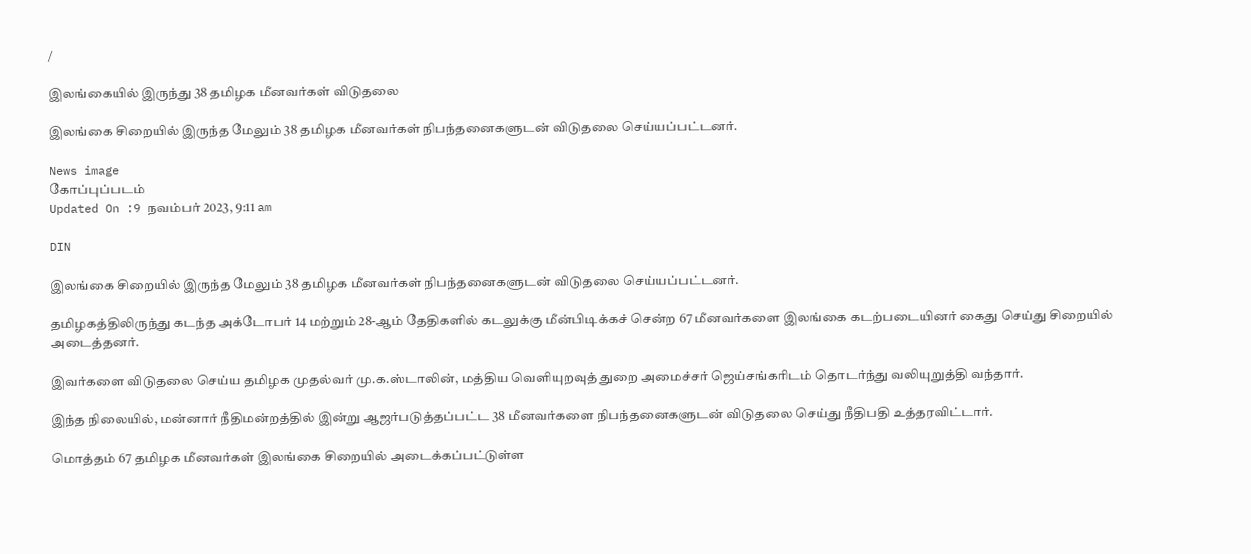/

இலங்கையில் இருந்து 38 தமிழக மீனவர்கள் விடுதலை

இலங்கை சிறையில் இருந்த மேலும் 38 தமிழக மீனவர்கள் நிபந்தனைகளுடன் விடுதலை செய்யப்பட்டனர்.

News image
கோப்புப்படம்
Updated On :9 நவம்பர் 2023, 9:11 am

DIN

இலங்கை சிறையில் இருந்த மேலும் 38 தமிழக மீனவர்கள் நிபந்தனைகளுடன் விடுதலை செய்யப்பட்டனர்.

தமிழகத்திலிருந்து கடந்த அக்டோபர் 14 மற்றும் 28-ஆம் தேதிகளில் கடலுக்கு மீன்பிடிக்கச் சென்ற 67 மீனவர்களை இலங்கை கடற்படையினர் கைது செய்து சிறையில் அடைத்தனர்.

இவர்களை விடுதலை செய்ய தமிழக முதல்வர் மு.க.ஸ்டாலின், மத்திய வெளியுறவுத் துறை அமைச்சர் ஜெய்சங்கரிடம் தொடர்ந்து வலியுறுத்தி வந்தார்.

இந்த நிலையில், மன்னார் நீதிமன்றத்தில் இன்று ஆஜர்படுத்தப்பட்ட 38 மீனவர்களை நிபந்தனைகளுடன் விடுதலை செய்து நீதிபதி உத்தரவிட்டார்.

மொத்தம் 67 தமிழக மீனவர்கள் இலங்கை சிறையில் அடைக்கப்பட்டுள்ள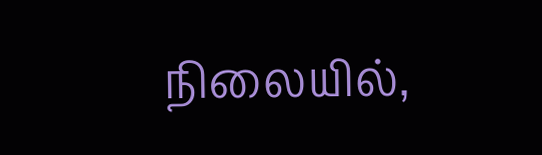நிலையில்,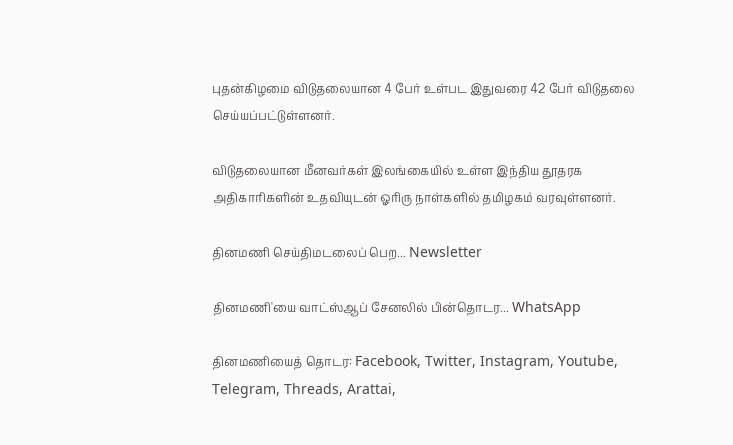புதன்கிழமை விடுதலையான 4 பேர் உள்பட இதுவரை 42 பேர் விடுதலை செய்யப்பட்டுள்ளனர்.

விடுதலையான மீனவர்கள் இலங்கையில் உள்ள இந்திய தூதரக அதிகாரிகளின் உதவியுடன் ஓரிரு நாள்களில் தமிழகம் வரவுள்ளனர்.

தினமணி செய்திமடலைப் பெற... Newsletter

தினமணி'யை வாட்ஸ்ஆப் சேனலில் பின்தொடர... WhatsApp

தினமணியைத் தொடர: Facebook, Twitter, Instagram, Youtube, Telegram, Threads, Arattai,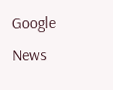Google News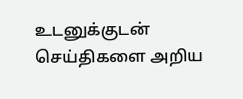உடனுக்குடன் செய்திகளை அறிய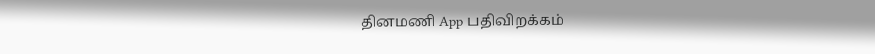தினமணி App பதிவிறக்கம்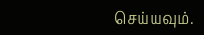செய்யவும்.